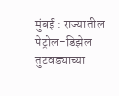मुंबई : राज्यातील पेट्रोल-डिझेल तुटवड्याच्या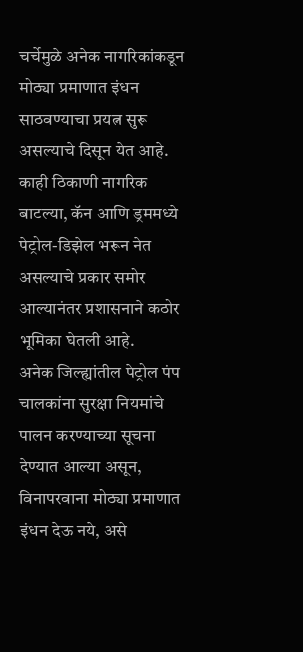चर्चेमुळे अनेक नागरिकांकडून मोठ्या प्रमाणात इंधन साठवण्याचा प्रयत्न सुरू असल्याचे दिसून येत आहे. काही ठिकाणी नागरिक बाटल्या, कॅन आणि ड्रममध्ये पेट्रोल-डिझेल भरून नेत असल्याचे प्रकार समोर आल्यानंतर प्रशासनाने कठोर भूमिका घेतली आहे.
अनेक जिल्ह्यांतील पेट्रोल पंप चालकांना सुरक्षा नियमांचे पालन करण्याच्या सूचना देण्यात आल्या असून, विनापरवाना मोठ्या प्रमाणात इंधन देऊ नये, असे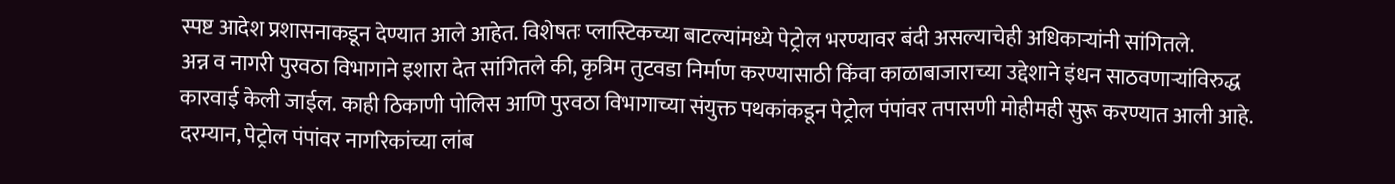स्पष्ट आदेश प्रशासनाकडून देण्यात आले आहेत. विशेषतः प्लास्टिकच्या बाटल्यांमध्ये पेट्रोल भरण्यावर बंदी असल्याचेही अधिकाऱ्यांनी सांगितले.
अन्न व नागरी पुरवठा विभागाने इशारा देत सांगितले की, कृत्रिम तुटवडा निर्माण करण्यासाठी किंवा काळाबाजाराच्या उद्देशाने इंधन साठवणाऱ्यांविरुद्ध कारवाई केली जाईल. काही ठिकाणी पोलिस आणि पुरवठा विभागाच्या संयुक्त पथकांकडून पेट्रोल पंपांवर तपासणी मोहीमही सुरू करण्यात आली आहे.
दरम्यान, पेट्रोल पंपांवर नागरिकांच्या लांब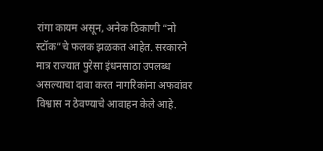रांगा कायम असून, अनेक ठिकाणी “नो स्टॉक”चे फलक झळकत आहेत. सरकारने मात्र राज्यात पुरेसा इंधनसाठा उपलब्ध असल्याचा दावा करत नागरिकांना अफवांवर विश्वास न ठेवण्याचे आवाहन केले आहे.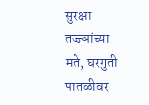सुरक्षा तज्ज्ञांच्या मते, घरगुती पातळीवर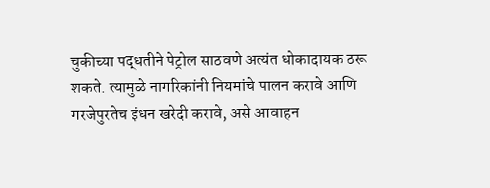चुकीच्या पद्धतीने पेट्रोल साठवणे अत्यंत धोकादायक ठरू शकते. त्यामुळे नागरिकांनी नियमांचे पालन करावे आणि गरजेपुरतेच इंधन खरेदी करावे, असे आवाहन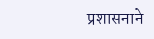प्रशासनाने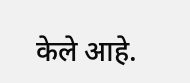केले आहे.